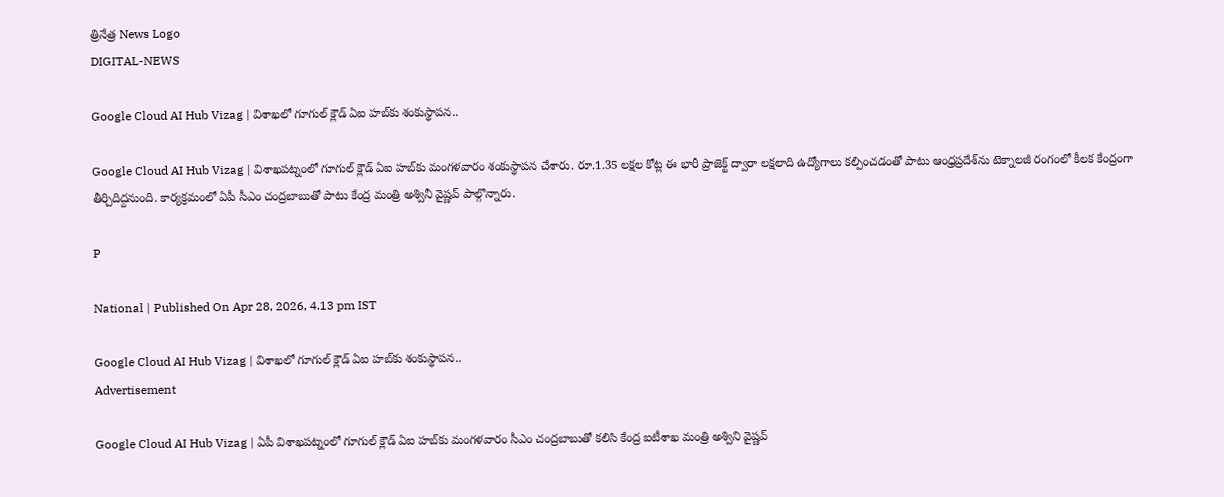త్రినేత్ర News Logo
DIGITAL-NEWS

Google Cloud AI Hub Vizag | విశాఖ‌లో గూగుల్ క్లౌడ్ ఏఐ హ‌బ్‌కు శంకుస్థాప‌న‌..

Google Cloud AI Hub Vizag | విశాఖపట్నంలో గూగుల్ క్లౌడ్ ఏఐ హబ్‌కు మంగ‌ళ‌వారం శంకుస్థాపన చేశారు. రూ.1.35 లక్షల కోట్ల ఈ భారీ ప్రాజెక్ట్ ద్వారా లక్షలాది ఉద్యోగాలు కల్పించడంతో పాటు ఆంధ్రప్రదేశ్‌ను టెక్నాలజీ రంగంలో కీలక కేంద్రంగా తీర్చిదిద్దనుంది. కార్య‌క్ర‌మంలో ఏపీ సీఎం చంద్ర‌బాబుతో పాటు కేంద్ర మంత్రి అశ్వినీ వైష్ణ‌వ్ పాల్గొన్నారు.

P

National | Published On Apr 28, 2026, 4.13 pm IST

Google Cloud AI Hub Vizag | విశాఖ‌లో గూగుల్ క్లౌడ్ ఏఐ హ‌బ్‌కు శంకుస్థాప‌న‌..
Advertisement

Google Cloud AI Hub Vizag | ఏపీ విశాఖ‌ప‌ట్నంలో గూగుల్ క్లౌడ్ ఏఐ హబ్‌కు మంగళవారం సీఎం చంద్ర‌బాబుతో క‌లిసి కేంద్ర ఐటీశాఖ మంత్రి అశ్విని వైష్ణ‌వ్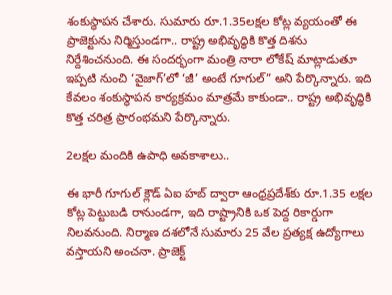శంకుస్థాప‌న చేశారు. సుమారు రూ.1.35ల‌క్ష‌ల కోట్ల వ్య‌యంతో ఈ ప్రాజెక్టును నిర్మిస్తుండ‌గా.. రాష్ట్ర అభివృద్ధికి కొత్త దిశను నిర్దేశించనుంది. ఈ సందర్భంగా మంత్రి నారా లోకేష్ మాట్లాడుతూ ఇప్ప‌టి నుంచి ‘వైజాగ్’లో ‘జీ’ అంటే గూగుల్” అని పేర్కొన్నారు. ఇది కేవలం శంకుస్థాప‌న కార్యక్రమం మాత్రమే కాకుండా.. రాష్ట్ర అభివృద్ధికి కొత్త చరిత్ర ప్రారంభ‌మ‌ని పేర్కొన్నారు.

2ల‌క్ష‌ల మందికి ఉపాధి అవ‌కాశాలు..

ఈ భారీ గూగుల్ క్లౌడ్ ఏఐ హబ్ ద్వారా ఆంధ్రప్రదేశ్‌కు రూ.1.35 లక్షల కోట్ల పెట్టుబడి రానుండగా, ఇది రాష్ట్రానికి ఒక పెద్ద రికార్డుగా నిలవనుంది. నిర్మాణ దశలోనే సుమారు 25 వేల ప్రత్యక్ష ఉద్యోగాలు వ‌స్తాయ‌ని అంచ‌నా. ప్రాజెక్ట్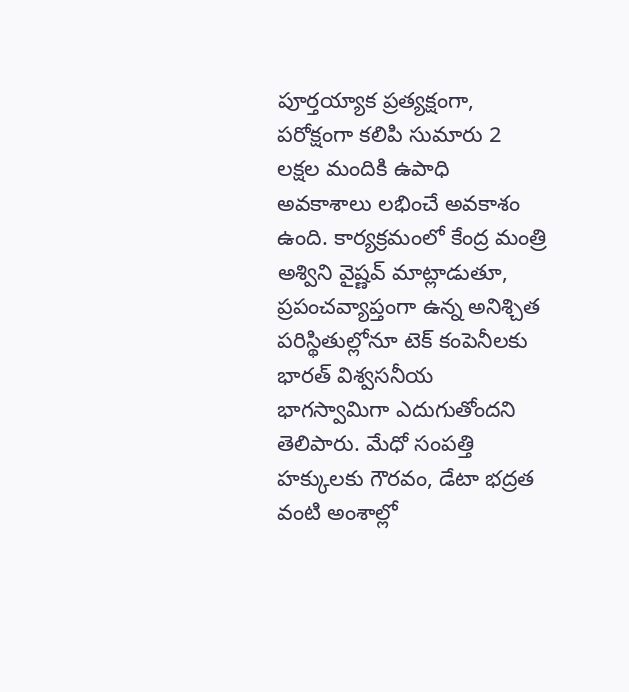పూర్త‌య్యాక ప్రత్యక్షంగా, పరోక్షంగా కలిపి సుమారు 2 లక్షల మందికి ఉపాధి అవకాశాలు ల‌భించే అవ‌కాశం ఉంది. కార్యక్రమంలో కేంద్ర మంత్రి అశ్విని వైష్ణవ్ మాట్లాడుతూ, ప్రపంచవ్యాప్తంగా ఉన్న అనిశ్చిత పరిస్థితుల్లోనూ టెక్ కంపెనీల‌కు భార‌త్ విశ్వసనీయ భాగస్వామిగా ఎదుగుతోందని తెలిపారు. మేధో సంపత్తి హక్కులకు గౌరవం, డేటా భద్రత వంటి అంశాల్లో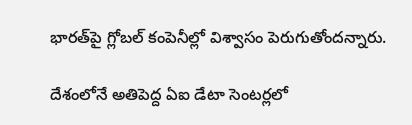భారత్‌పై గ్లోబల్ కంపెనీల్లో విశ్వాసం పెరుగుతోంద‌న్నారు.

దేశంలోనే అతిపెద్ద ఏఐ డేటా సెంట‌ర్ల‌లో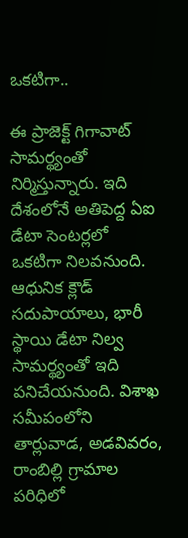ఒక‌టిగా..

ఈ ప్రాజెక్ట్ గిగావాట్ సామర్థ్యంతో నిర్మిస్తున్నారు. ఇది దేశంలోనే అతిపెద్ద ఏఐ డేటా సెంటర్లలో ఒకటిగా నిలవనుంది. ఆధునిక క్లౌడ్ సదుపాయాలు, భారీ స్థాయి డేటా నిల్వ సామర్థ్యంతో ఇది పనిచేయనుంది. విశాఖ సమీపంలోని తార్లువాడ, అడవివరం, రాంబిల్లి గ్రామాల పరిధిలో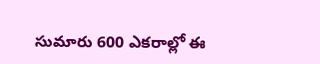సుమారు 600 ఎకరాల్లో ఈ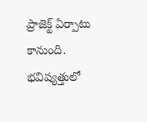ప్రాజెక్ట్ ఏర్పాటు కానుంది. భవిష్యత్తులో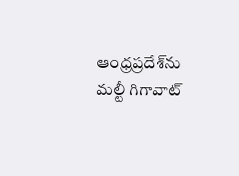ఆంధ్రప్రదేశ్‌ను మల్టీ గిగావాట్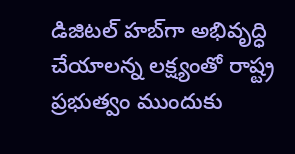డిజిటల్ హబ్‌గా అభివృద్ధి చేయాలన్న లక్ష్యంతో రాష్ట్ర ప్రభుత్వం ముందుకు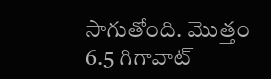సాగుతోంది. మొత్తం 6.5 గిగావాట్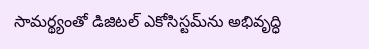సామర్థ్యంతో డిజిటల్ ఎకోసిస్టమ్‌ను అభివృద్ధి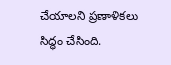చేయాలని ప్రణాళికలు సిద్ధం చేసింది.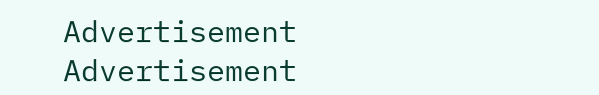Advertisement
Advertisement